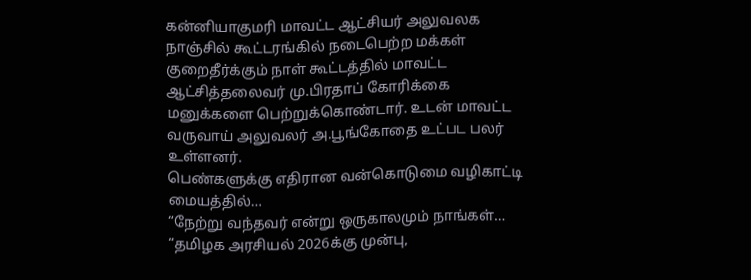கன்னியாகுமரி மாவட்ட ஆட்சியர் அலுவலக நாஞ்சில் கூட்டரங்கில் நடைபெற்ற மக்கள் குறைதீர்க்கும் நாள் கூட்டத்தில் மாவட்ட ஆட்சித்தலைவர் மு.பிரதாப் கோரிக்கை மனுக்களை பெற்றுக்கொண்டார். உடன் மாவட்ட வருவாய் அலுவலர் அ.பூங்கோதை உட்பட பலர் உள்ளனர்.
பெண்களுக்கு எதிரான வன்கொடுமை வழிகாட்டி மையத்தில்…
“நேற்று வந்தவர் என்று ஒருகாலமும் நாங்கள்…
“தமிழக அரசியல் 2026க்கு முன்பு,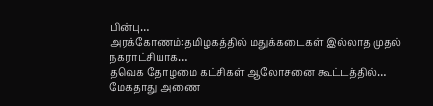பின்பு…
அரக்கோணம்:தமிழகத்தில் மதுக்கடைகள் இல்லாத முதல் நகராட்சியாக…
தவெக தோழமை கட்சிகள் ஆலோசனை கூட்டத்தில்…
மேகதாது அணை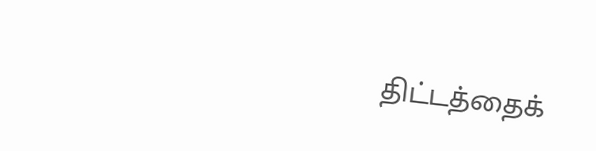திட்டத்தைக்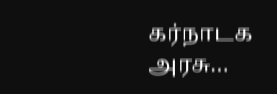கர்நாடக அரசு…